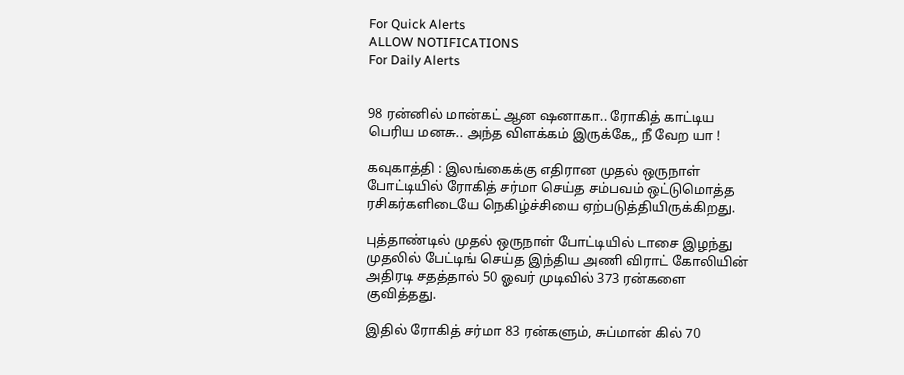For Quick Alerts
ALLOW NOTIFICATIONS
For Daily Alerts


98 ரன்னில் மான்கட் ஆன ஷனாகா.. ரோகித் காட்டிய பெரிய மனசு.. அந்த விளக்கம் இருக்கே,, நீ வேற யா !

கவுகாத்தி : இலங்கைக்கு எதிரான முதல் ஒருநாள் போட்டியில் ரோகித் சர்மா செய்த சம்பவம் ஒட்டுமொத்த ரசிகர்களிடையே நெகிழ்ச்சியை ஏற்படுத்தியிருக்கிறது.

புத்தாண்டில் முதல் ஒருநாள் போட்டியில் டாசை இழந்து முதலில் பேட்டிங் செய்த இந்திய அணி விராட் கோலியின் அதிரடி சதத்தால் 50 ஓவர் முடிவில் 373 ரன்களை குவித்தது.

இதில் ரோகித் சர்மா 83 ரன்களும், சுப்மான் கில் 70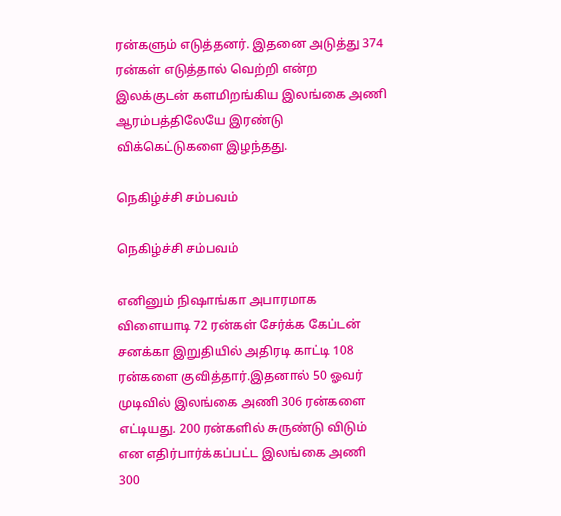ரன்களும் எடுத்தனர். இதனை அடுத்து 374 ரன்கள் எடுத்தால் வெற்றி என்ற இலக்குடன் களமிறங்கிய இலங்கை அணி ஆரம்பத்திலேயே இரண்டு விக்கெட்டுகளை இழந்தது.

நெகிழ்ச்சி சம்பவம்

நெகிழ்ச்சி சம்பவம்

எனினும் நிஷாங்கா அபாரமாக விளையாடி 72 ரன்கள் சேர்க்க கேப்டன் சனக்கா இறுதியில் அதிரடி காட்டி 108 ரன்களை குவித்தார்.இதனால் 50 ஓவர் முடிவில் இலங்கை அணி 306 ரன்களை எட்டியது. 200 ரன்களில் சுருண்டு விடும் என எதிர்பார்க்கப்பட்ட இலங்கை அணி 300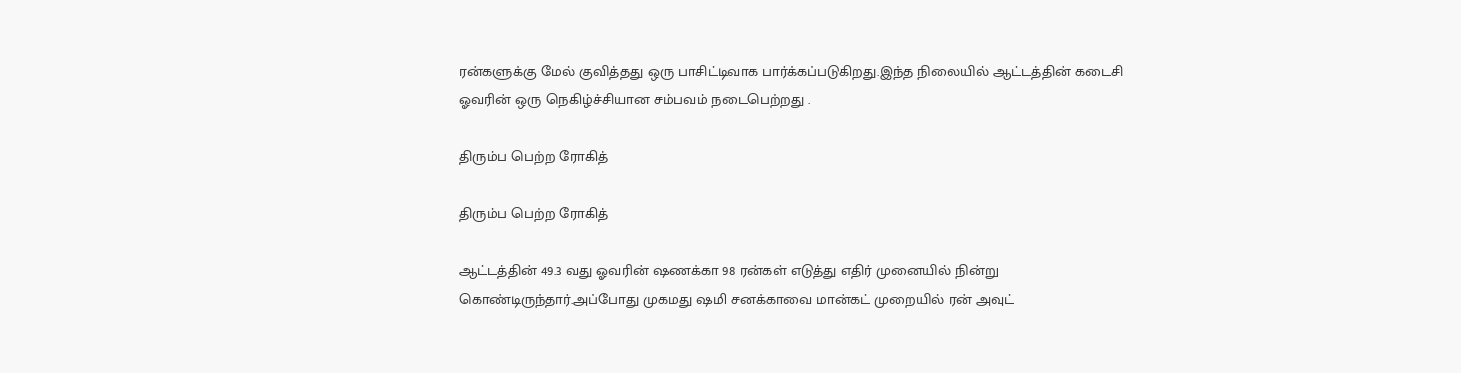ரன்களுக்கு மேல் குவித்தது ஒரு பாசிட்டிவாக பார்க்கப்படுகிறது.இந்த நிலையில் ஆட்டத்தின் கடைசி ஓவரின் ஒரு நெகிழ்ச்சியான சம்பவம் நடைபெற்றது .

திரும்ப பெற்ற ரோகித்

திரும்ப பெற்ற ரோகித்

ஆட்டத்தின் 49.3 வது ஓவரின் ஷணக்கா 98 ரன்கள் எடுத்து எதிர் முனையில் நின்று கொண்டிருந்தார்.அப்போது முகமது ஷமி சனக்காவை மான்கட் முறையில் ரன் அவுட்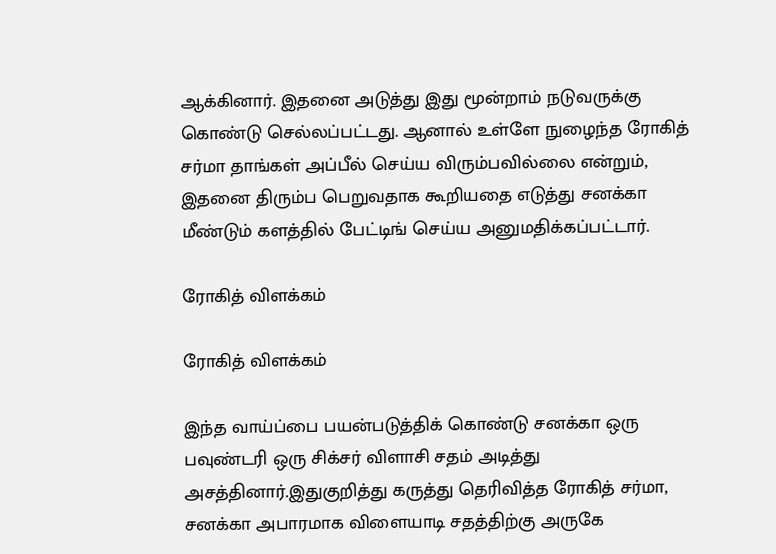ஆக்கினார். இதனை அடுத்து இது மூன்றாம் நடுவருக்கு கொண்டு செல்லப்பட்டது. ஆனால் உள்ளே நுழைந்த ரோகித் சர்மா தாங்கள் அப்பீல் செய்ய விரும்பவில்லை என்றும், இதனை திரும்ப பெறுவதாக கூறியதை எடுத்து சனக்கா மீண்டும் களத்தில் பேட்டிங் செய்ய அனுமதிக்கப்பட்டார்.

ரோகித் விளக்கம்

ரோகித் விளக்கம்

இந்த வாய்ப்பை பயன்படுத்திக் கொண்டு சனக்கா ஒரு பவுண்டரி ஒரு சிக்சர் விளாசி சதம் அடித்து அசத்தினார்.இதுகுறித்து கருத்து தெரிவித்த ரோகித் சர்மா, சனக்கா அபாரமாக விளையாடி சதத்திற்கு அருகே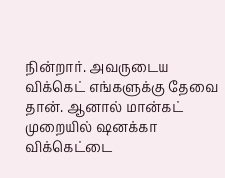நின்றார். அவருடைய விக்கெட் எங்களுக்கு தேவை தான். ஆனால் மான்கட் முறையில் ஷனக்கா விக்கெட்டை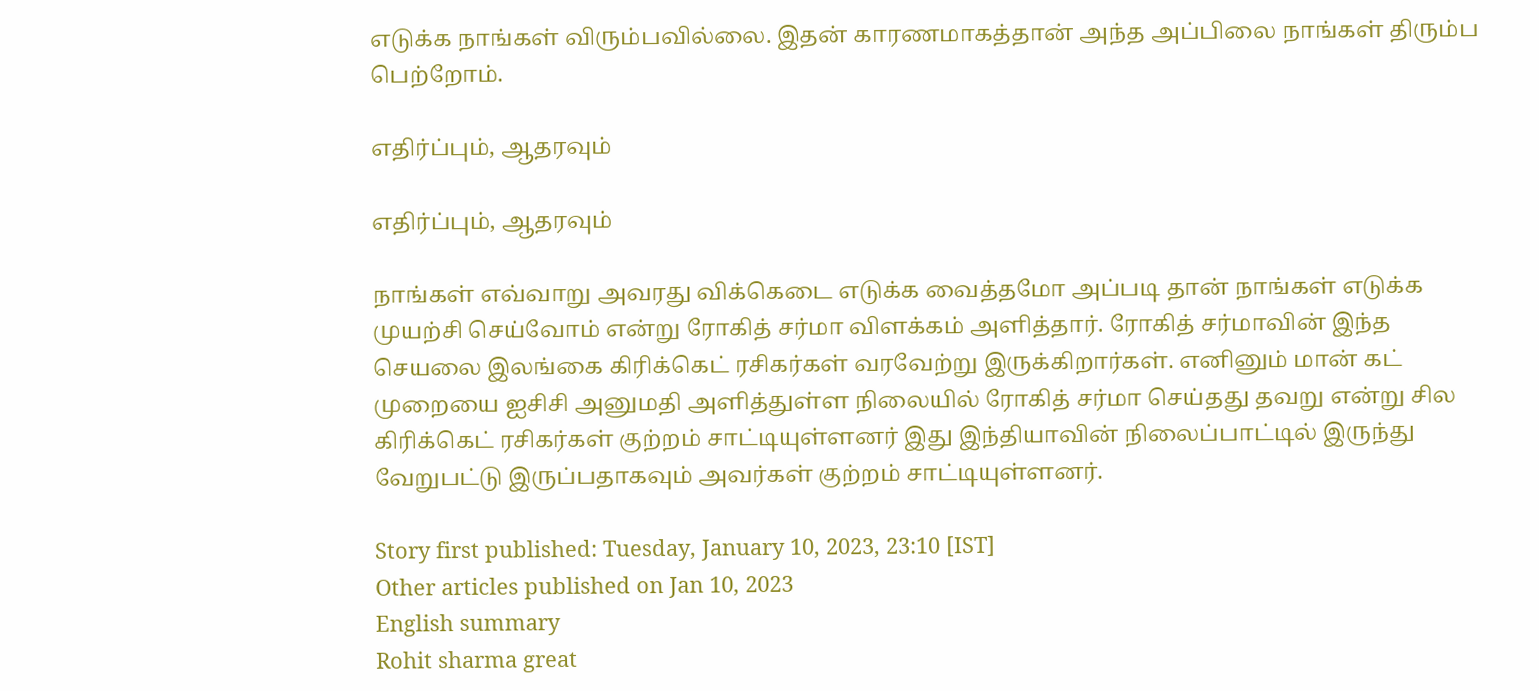எடுக்க நாங்கள் விரும்பவில்லை. இதன் காரணமாகத்தான் அந்த அப்பிலை நாங்கள் திரும்ப பெற்றோம்.

எதிர்ப்பும், ஆதரவும்

எதிர்ப்பும், ஆதரவும்

நாங்கள் எவ்வாறு அவரது விக்கெடை எடுக்க வைத்தமோ அப்படி தான் நாங்கள் எடுக்க முயற்சி செய்வோம் என்று ரோகித் சர்மா விளக்கம் அளித்தார். ரோகித் சர்மாவின் இந்த செயலை இலங்கை கிரிக்கெட் ரசிகர்கள் வரவேற்று இருக்கிறார்கள். எனினும் மான் கட் முறையை ஐசிசி அனுமதி அளித்துள்ள நிலையில் ரோகித் சர்மா செய்தது தவறு என்று சில கிரிக்கெட் ரசிகர்கள் குற்றம் சாட்டியுள்ளனர் இது இந்தியாவின் நிலைப்பாட்டில் இருந்து வேறுபட்டு இருப்பதாகவும் அவர்கள் குற்றம் சாட்டியுள்ளனர்.

Story first published: Tuesday, January 10, 2023, 23:10 [IST]
Other articles published on Jan 10, 2023
English summary
Rohit sharma great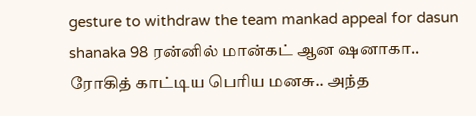gesture to withdraw the team mankad appeal for dasun shanaka 98 ரன்னில் மான்கட் ஆன ஷனாகா.. ரோகித் காட்டிய பெரிய மனசு.. அந்த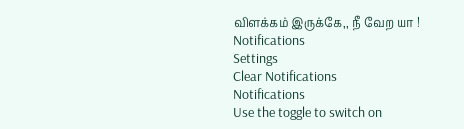விளக்கம் இருக்கே,, நீ வேற யா !
Notifications
Settings
Clear Notifications
Notifications
Use the toggle to switch on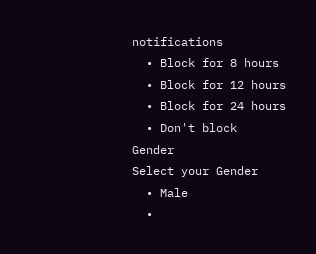notifications
  • Block for 8 hours
  • Block for 12 hours
  • Block for 24 hours
  • Don't block
Gender
Select your Gender
  • Male
  •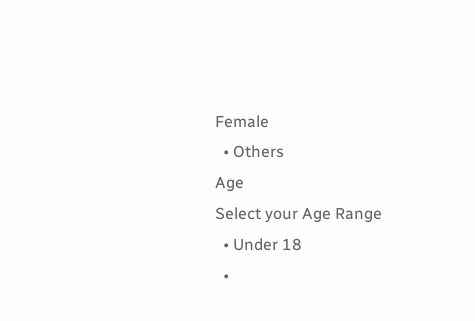Female
  • Others
Age
Select your Age Range
  • Under 18
  •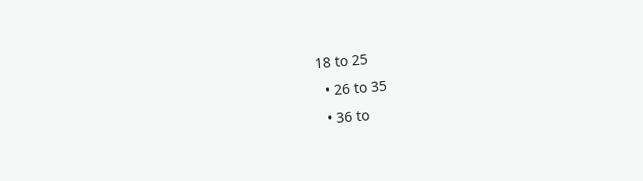18 to 25
  • 26 to 35
  • 36 to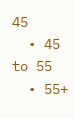45
  • 45 to 55
  • 55+